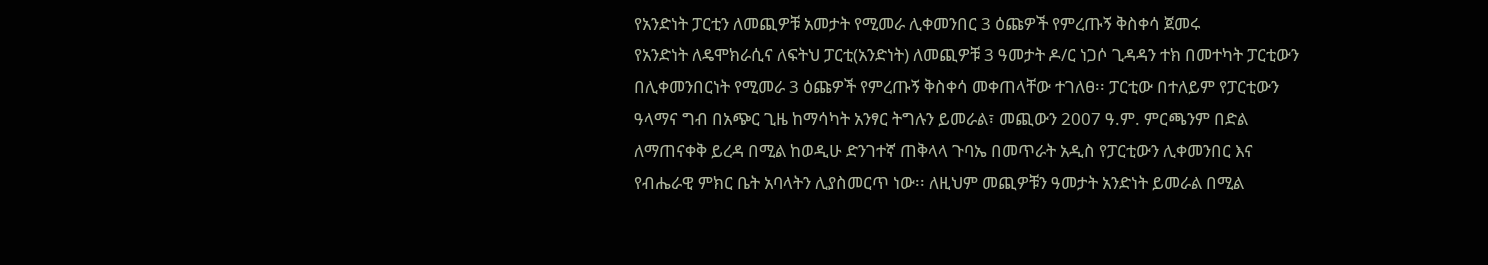የአንድነት ፓርቲን ለመጪዎቹ አመታት የሚመራ ሊቀመንበር 3 ዕጩዎች የምረጡኝ ቅስቀሳ ጀመሩ
የአንድነት ለዴሞክራሲና ለፍትህ ፓርቲ(አንድነት) ለመጪዎቹ 3 ዓመታት ዶ/ር ነጋሶ ጊዳዳን ተክ በመተካት ፓርቲውን በሊቀመንበርነት የሚመራ 3 ዕጩዎች የምረጡኝ ቅስቀሳ መቀጠላቸው ተገለፀ፡፡ ፓርቲው በተለይም የፓርቲውን ዓላማና ግብ በአጭር ጊዜ ከማሳካት አንፃር ትግሉን ይመራል፣ መጪውን 2007 ዓ.ም. ምርጫንም በድል ለማጠናቀቅ ይረዳ በሚል ከወዲሁ ድንገተኛ ጠቅላላ ጉባኤ በመጥራት አዲስ የፓርቲውን ሊቀመንበር እና የብሔራዊ ምክር ቤት አባላትን ሊያስመርጥ ነው፡፡ ለዚህም መጪዎቹን ዓመታት አንድነት ይመራል በሚል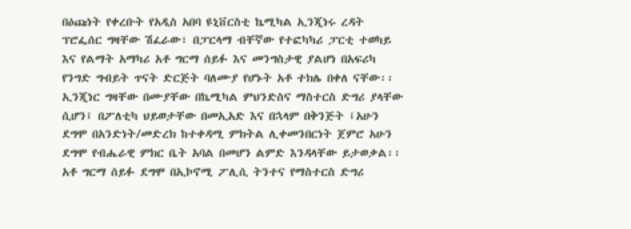በዕጩነት የቀረቡት የአዲስ አበባ ዩኒቨርስቲ ኬሚካል ኢንጂነሩ ረዳት ፕሮፌሰር ግዛቸው ሽፈራው፣ በፓርላማ ብቸኛው የተፎካካሪ ፓርቲ ተወካይ እና የልማት አማካሪ አቶ ግርማ ሰይፉ እና መንግስታዊ ያልሆነ በአፍሪካ የንግድ ግብይት ጥናት ድርጅት ባለሙያ የሆኑት አቶ ተክሌ በቀለ ናቸው፡፡
ኢንጂነር ግዛቸው በሙያቸው በኬሚካል ምህንድስና ማስተርስ ድግሪ ያላቸው ሲሆን፤ በፖለቲካ ህይወታቸው በመኢአድ እና በኋላም በቅንጅት ፤አሁን ደግሞ በአንድነት/መድረክ ከተቀዳሚ ምክትል ሊቀመንበርነት ጀምሮ አሁን ደግሞ የብሔራዊ ምክር ቤት አባል በመሆን ልምድ እንዳላቸው ይታወቃል፡፡ አቶ ግርማ ሰይፉ ደግሞ በኢኮኖሚ ፖሊሲ ትንተና የማስተርስ ድግሪ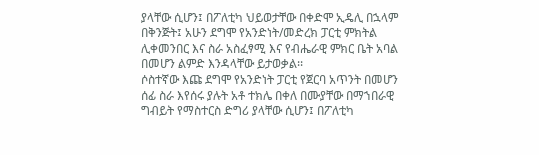ያላቸው ሲሆን፤ በፖለቲካ ህይወታቸው በቀድሞ ኢዴሊ በኋላም በቅንጅት፤ አሁን ደግሞ የአንድነት/መድረክ ፓርቲ ምክትል ሊቀመንበር እና ስራ አስፈፃሚ እና የብሔራዊ ምክር ቤት አባል በመሆን ልምድ እንዳላቸው ይታወቃል፡፡
ሶስተኛው እጩ ደግሞ የአንድነት ፓርቲ የጀርባ አጥንት በመሆን ሰፊ ስራ እየሰሩ ያሉት አቶ ተክሌ በቀለ በሙያቸው በማኀበራዊ ግብይት የማስተርስ ድግሪ ያላቸው ሲሆን፤ በፖለቲካ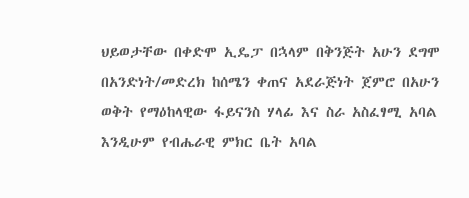ህይወታቸው በቀድሞ ኢዴፓ በኋላም በቅንጅት አሁን ደግሞ በአንድነት/መድረክ ከሰሜን ቀጠና አደራጅነት ጀምሮ በአሁን ወቅት የማዕከላዊው ፋይናንስ ሃላፊ እና ስራ አስፈፃሚ አባል እንዲሁም የብሔራዊ ምክር ቤት አባል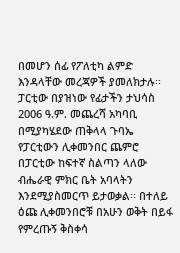በመሆን ሰፊ የፖለቲካ ልምድ እንዳላቸው መረጃዎች ያመለክታሉ፡፡
ፓርቲው በያዝነው የፊታችን ታህሳስ 2006 ዓ.ም. መጨረሻ አካባቢ በሚያካሄደው ጠቅላላ ጉባኤ የፓርቲውን ሊቀመንበር ጨምሮ በፓርቲው ከፍተኛ ስልጣን ላለው ብሔራዊ ምክር ቤት አባላትን እንደሚያስመርጥ ይታወቃል፡፡ በተለይ ዕጩ ሊቀመንበሮቹ በአሁን ወቅት በይፋ የምረጡኝ ቅስቀሳ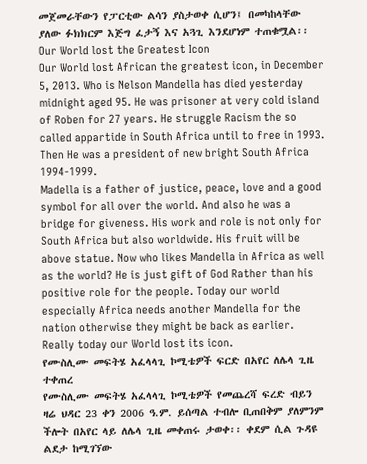መጀመራቸውን የፓርቲው ልሳን ያስታወቀ ሲሆን፤ በመካከላቸው ያለው ፉክክርም እጅግ ፈታኝ እና አጓጊ እንደሆነም ተጠቁሟል፡፡
Our World lost the Greatest Icon
Our World lost African the greatest icon, in December 5, 2013. Who is Nelson Mandella has died yesterday midnight aged 95. He was prisoner at very cold island of Roben for 27 years. He struggle Racism the so called appartide in South Africa until to free in 1993. Then He was a president of new bright South Africa 1994-1999.
Madella is a father of justice, peace, love and a good symbol for all over the world. And also he was a bridge for giveness. His work and role is not only for South Africa but also worldwide. His fruit will be above statue. Now who likes Mandella in Africa as well as the world? He is just gift of God Rather than his positive role for the people. Today our world especially Africa needs another Mandella for the nation otherwise they might be back as earlier. Really today our World lost its icon.
የሙስሊሙ መፍትሄ አፈላላጊ ኮሚቴዎች ፍርድ በአየር ለሌላ ጊዜ ተቀጠረ
የሙስሊሙ መፍትሄ አፈላላጊ ኮሚቴዎች የመጨረሻ ፍረድ ብይን ዛሬ ህዳር 23 ቀን 2006 ዓ.ም. ይሰጣል ተብሎ ቢጠበቅም ያለምንም ችሎት በአየር ላይ ለሌላ ጊዜ መቀጠሩ ታወቀ፡፡ ቀደም ሲል ጉዳዩ ልደታ ከሚገኘው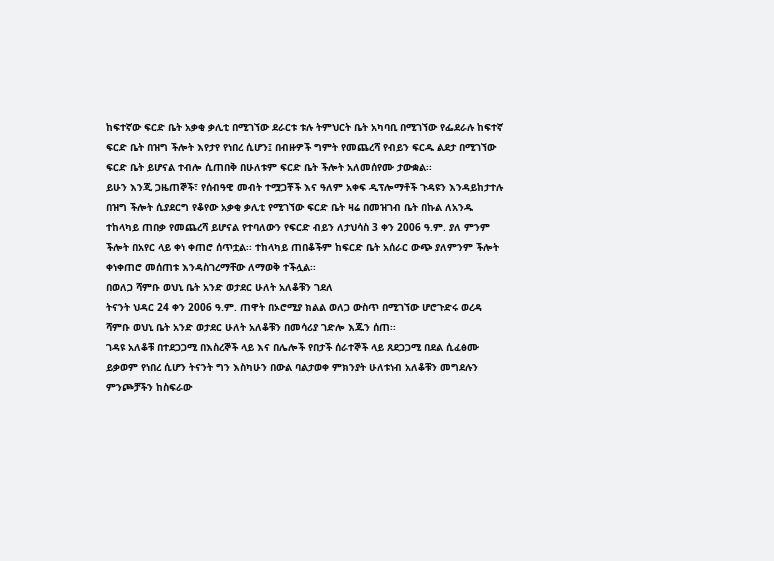ከፍተኛው ፍርድ ቤት አቃቂ ቃሊቲ በሚገኘው ደራርቱ ቱሉ ትምህርት ቤት አካባቢ በሚገኘው የፌደራሉ ከፍተኛ ፍርድ ቤት በዝግ ችሎት እየታየ የነበረ ሲሆን፤ በብዙዎች ግምት የመጨረሻ የብይን ፍርዱ ልደታ በሚገኘው ፍርድ ቤት ይሆናል ተብሎ ሲጠበቅ በሁለቱም ፍርድ ቤት ችሎት አለመሰየሙ ታውቋል፡፡
ይሁን እንጂ ጋዜጠኞች፣ የሰብዓዊ መብት ተሟጋቾች እና ዓለም አቀፍ ዲፕሎማቶች ጉዳዩን እንዳይከታተሉ በዝግ ችሎት ሲያደርግ የቆየው አቃቂ ቃሊቲ የሚገኘው ፍርድ ቤት ዛሬ በመዝገብ ቤት በኩል ለአንዱ ተከላካይ ጠበቃ የመጨረሻ ይሆናል የተባለውን የፍርድ ብይን ለታህሳስ 3 ቀን 2006 ዓ.ም. ያለ ምንም ችሎት በአየር ላይ ቀነ ቀጠሮ ሰጥቷል፡፡ ተከላካይ ጠበቆችም ከፍርድ ቤት አሰራር ውጭ ያለምንም ችሎት ቀነቀጠሮ መሰጠቱ እንዳስገረማቸው ለማወቅ ተችሏል፡፡
በወለጋ ሻምቡ ወህኒ ቤት አንድ ወታደር ሁለት አለቆቹን ገደለ
ትናንት ህዳር 24 ቀን 2006 ዓ.ም. ጠዋት በኦሮሚያ ክልል ወለጋ ውስጥ በሚገኘው ሆሮጉድሩ ወረዳ ሻምቡ ወህኒ ቤት አንድ ወታደር ሁለት አለቆቹን በመሳሪያ ገድሎ እጁን ሰጠ፡፡
ገዳዩ አለቆቹ በተደጋጋሚ በእስረኞች ላይ እና በሌሎች የበታች ሰራተኞች ላይ ጸደጋጋሚ በደል ሲፈፅሙ ይቃወም የነበረ ሲሆን ትናንት ግን እስካሁን በውል ባልታወቀ ምክንያት ሁለቱነብ አለቆቹን መግደሉን ምንጮቻችን ከስፍራው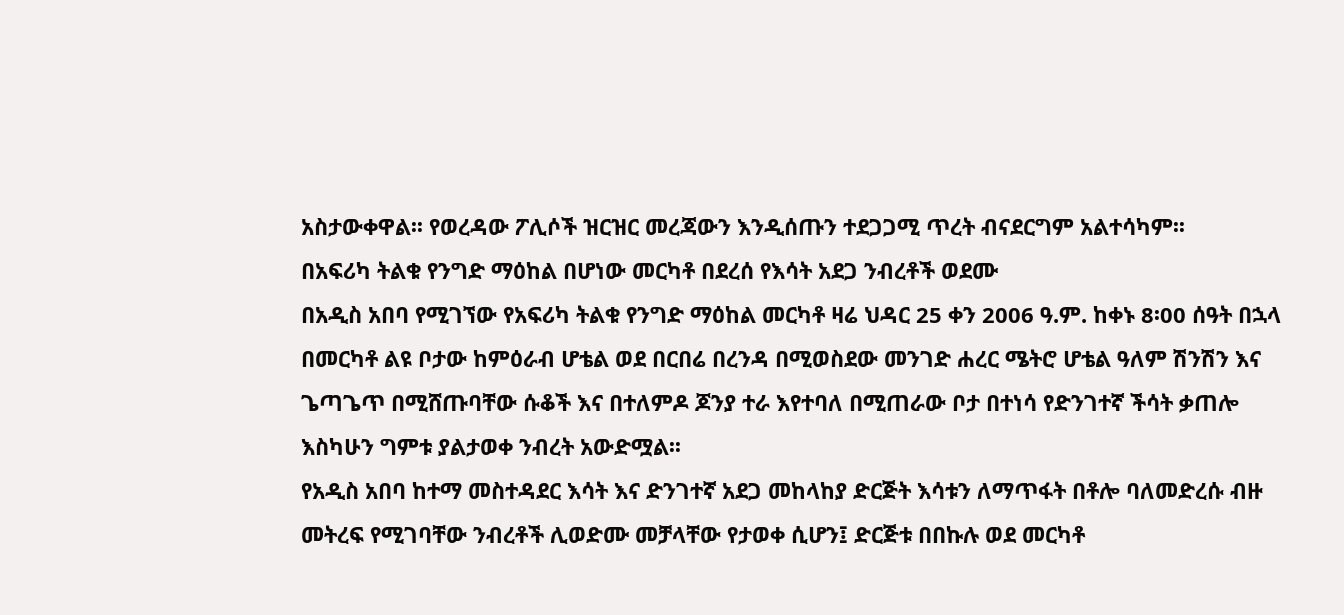አስታውቀዋል፡፡ የወረዳው ፖሊሶች ዝርዝር መረጃውን እንዲሰጡን ተደጋጋሚ ጥረት ብናደርግም አልተሳካም፡፡
በአፍሪካ ትልቁ የንግድ ማዕከል በሆነው መርካቶ በደረሰ የእሳት አደጋ ንብረቶች ወደሙ
በአዲስ አበባ የሚገኘው የአፍሪካ ትልቁ የንግድ ማዕከል መርካቶ ዛሬ ህዳር 25 ቀን 2006 ዓ.ም. ከቀኑ 8፡00 ሰዓት በኋላ በመርካቶ ልዩ ቦታው ከምዕራብ ሆቴል ወደ በርበሬ በረንዳ በሚወስደው መንገድ ሐረር ሜትሮ ሆቴል ዓለም ሽንሽን እና ጌጣጌጥ በሚሸጡባቸው ሱቆች እና በተለምዶ ጆንያ ተራ እየተባለ በሚጠራው ቦታ በተነሳ የድንገተኛ ችሳት ቃጠሎ እስካሁን ግምቱ ያልታወቀ ንብረት አውድሟል፡፡
የአዲስ አበባ ከተማ መስተዳደር እሳት እና ድንገተኛ አደጋ መከላከያ ድርጅት እሳቱን ለማጥፋት በቶሎ ባለመድረሱ ብዙ መትረፍ የሚገባቸው ንብረቶች ሊወድሙ መቻላቸው የታወቀ ሲሆን፤ ድርጅቱ በበኩሉ ወደ መርካቶ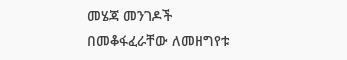መሄጃ መንገዶች በመቆፋፈራቸው ለመዘግየቱ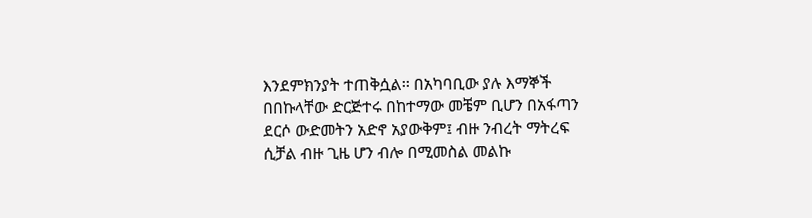እንደምክንያት ተጠቅሷል፡፡ በአካባቢው ያሉ እማኞች በበኩላቸው ድርጅተሩ በከተማው መቼም ቢሆን በአፋጣን ደርሶ ውድመትን አድኖ አያውቅም፤ ብዙ ንብረት ማትረፍ ሲቻል ብዙ ጊዜ ሆን ብሎ በሚመስል መልኩ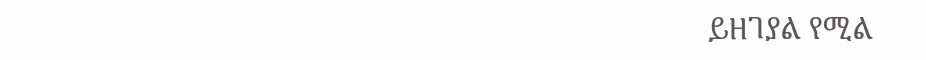ይዘገያል የሚል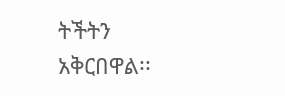ትችትን አቅርበዋል፡፡